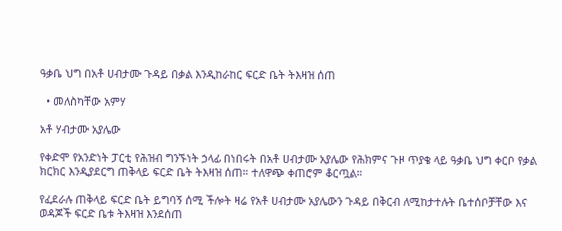ዓቃቤ ህግ በአቶ ሀብታሙ ጉዳይ በቃል እንዲከራከር ፍርድ ቤት ትእዛዝ ሰጠ

  • መለስካቸው አምሃ

አቶ ሃብታሙ አያሌው

የቀድሞ የአንድነት ፓርቲ የሕዝብ ግንኙነት ኃላፊ በነበሩት በአቶ ሀብታሙ አያሌው የሕክምና ጉዞ ጥያቄ ላይ ዓቃቤ ህግ ቀርቦ የቃል ክርክር እንዲያደርግ ጠቅላይ ፍርድ ቤት ትእዛዝ ሰጠ። ተለዋጭ ቀጠሮም ቆርጧል።

የፈደራሉ ጠቅላይ ፍርድ ቤት ይግባኝ ሰሚ ችሎት ዛሬ የአቶ ሀብታሙ አያሌውን ጉዳይ በቅርብ ለሚከታተሉት ቤተሰቦቻቸው እና ወዳጆች ፍርድ ቤቱ ትእዛዝ እንደሰጠ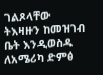ገልጾላቸው ትእዛዙን ከመዝገብ ቤት እንዲወስዱ ለአሜሪካ ድምፅ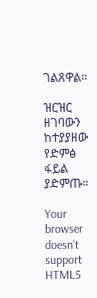ገልጸዋል።

ዝርዝር ዘገባውን ከተያያዘው የድምፅ ፋይል ያድምጡ።

Your browser doesn’t support HTML5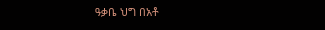ዓቃቤ ህግ በአቶ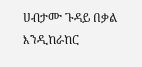ሀብታሙ ጉዳይ በቃል እንዲከራከር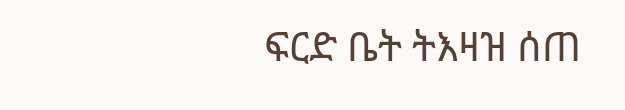ፍርድ ቤት ትእዛዝ ሰጠ